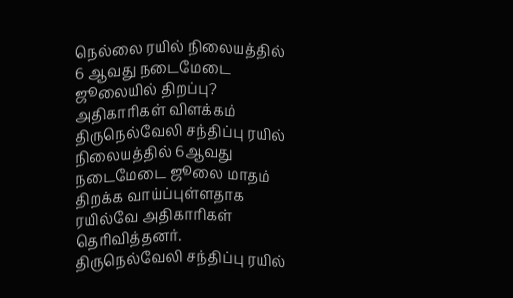நெல்லை ரயில் நிலையத்தில் 6 ஆவது நடைமேடை ஜூலையில் திறப்பு? அதிகாரிகள் விளக்கம்
திருநெல்வேலி சந்திப்பு ரயில் நிலையத்தில் 6ஆவது நடைமேடை ஜூலை மாதம் திறக்க வாய்ப்புள்ளதாக ரயில்வே அதிகாரிகள் தெரிவித்தனர்.
திருநெல்வேலி சந்திப்பு ரயில்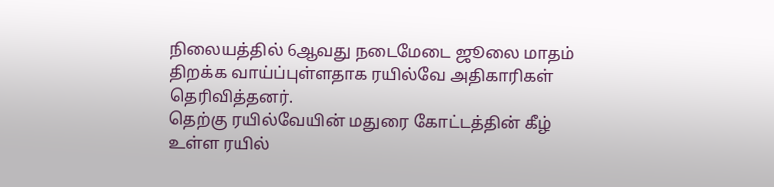நிலையத்தில் 6ஆவது நடைமேடை ஜூலை மாதம் திறக்க வாய்ப்புள்ளதாக ரயில்வே அதிகாரிகள் தெரிவித்தனர்.
தெற்கு ரயில்வேயின் மதுரை கோட்டத்தின் கீழ் உள்ள ரயில்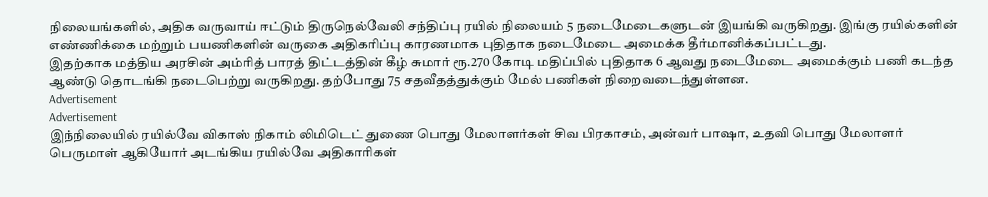நிலையங்களில், அதிக வருவாய் ஈட்டும் திருநெல்வேலி சந்திப்பு ரயில் நிலையம் 5 நடைமேடைகளுடன் இயங்கி வருகிறது. இங்கு ரயில்களின் எண்ணிக்கை மற்றும் பயணிகளின் வருகை அதிகரிப்பு காரணமாக புதிதாக நடைமேடை அமைக்க தீர்மானிக்கப்பட்டது.
இதற்காக மத்திய அரசின் அம்ரித் பாரத் திட்டத்தின் கீழ் சுமார் ரூ.270 கோடி மதிப்பில் புதிதாக 6 ஆவது நடைமேடை அமைக்கும் பணி கடந்த ஆண்டு தொடங்கி நடைபெற்று வருகிறது. தற்போது 75 சதவீதத்துக்கும் மேல் பணிகள் நிறைவடைந்துள்ளன.
Advertisement
Advertisement
இந்நிலையில் ரயில்வே விகாஸ் நிகாம் லிமிடெட் துணை பொது மேலாளர்கள் சிவ பிரகாசம், அன்வர் பாஷா, உதவி பொது மேலாளர் பெருமாள் ஆகியோர் அடங்கிய ரயில்வே அதிகாரிகள்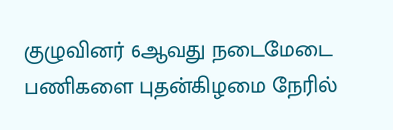குழுவினர் 6ஆவது நடைமேடை பணிகளை புதன்கிழமை நேரில்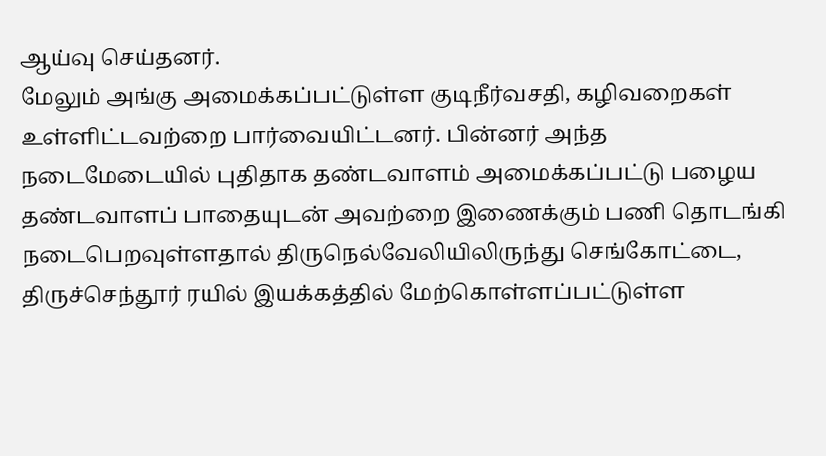ஆய்வு செய்தனர்.
மேலும் அங்கு அமைக்கப்பட்டுள்ள குடிநீர்வசதி, கழிவறைகள் உள்ளிட்டவற்றை பார்வையிட்டனர். பின்னர் அந்த நடைமேடையில் புதிதாக தண்டவாளம் அமைக்கப்பட்டு பழைய தண்டவாளப் பாதையுடன் அவற்றை இணைக்கும் பணி தொடங்கி நடைபெறவுள்ளதால் திருநெல்வேலியிலிருந்து செங்கோட்டை, திருச்செந்தூர் ரயில் இயக்கத்தில் மேற்கொள்ளப்பட்டுள்ள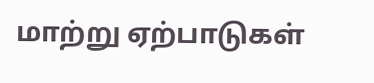மாற்று ஏற்பாடுகள்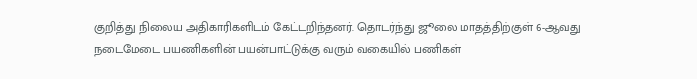குறித்து நிலைய அதிகாரிகளிடம் கேட்டறிந்தனர். தொடர்ந்து ஜூலை மாதத்திற்குள் 6-ஆவது நடைமேடை பயணிகளின் பயன்பாட்டுக்கு வரும் வகையில் பணிகள்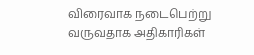விரைவாக நடைபெற்று வருவதாக அதிகாரிகள்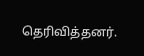தெரிவித்தனர்.